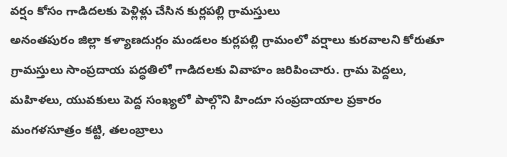వర్షం కోసం గాడిదలకు పెళ్లిళ్లు చేసిన కుర్లపల్లి గ్రామస్తులు
అనంతపురం జిల్లా కళ్యాణదుర్గం మండలం కుర్లపల్లి గ్రామంలో వర్షాలు కురవాలని కోరుతూ గ్రామస్తులు సాంప్రదాయ పద్ధతిలో గాడిదలకు వివాహం జరిపించారు. గ్రామ పెద్దలు, మహిళలు, యువకులు పెద్ద సంఖ్యలో పాల్గొని హిందూ సంప్రదాయాల ప్రకారం మంగళసూత్రం కట్టి, తలంబ్రాలు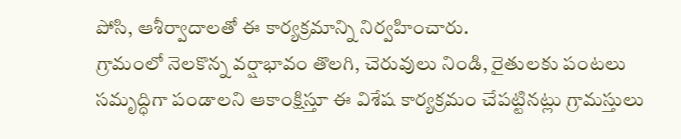పోసి, ఆశీర్వాదాలతో ఈ కార్యక్రమాన్ని నిర్వహించారు.
గ్రామంలో నెలకొన్న వర్షాభావం తొలగి, చెరువులు నిండి, రైతులకు పంటలు సమృద్ధిగా పండాలని ఆకాంక్షిస్తూ ఈ విశేష కార్యక్రమం చేపట్టినట్లు గ్రామస్తులు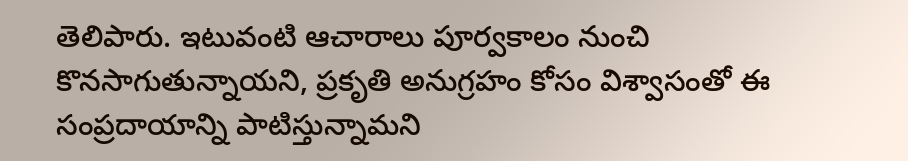తెలిపారు. ఇటువంటి ఆచారాలు పూర్వకాలం నుంచి కొనసాగుతున్నాయని, ప్రకృతి అనుగ్రహం కోసం విశ్వాసంతో ఈ సంప్రదాయాన్ని పాటిస్తున్నామని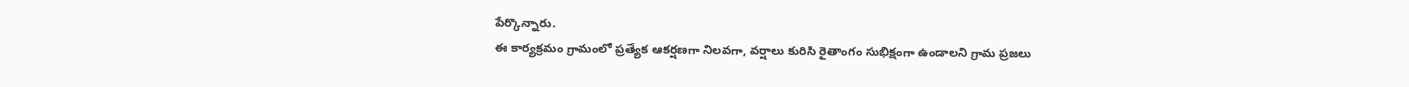పేర్కొన్నారు.
ఈ కార్యక్రమం గ్రామంలో ప్రత్యేక ఆకర్షణగా నిలవగా, వర్షాలు కురిసి రైతాంగం సుభిక్షంగా ఉండాలని గ్రామ ప్రజలు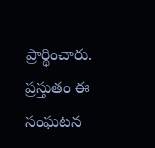ప్రార్థించారు. ప్రస్తుతం ఈ సంఘటన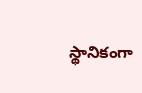స్థానికంగా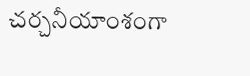చర్చనీయాంశంగా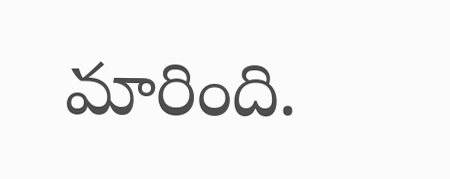మారింది.